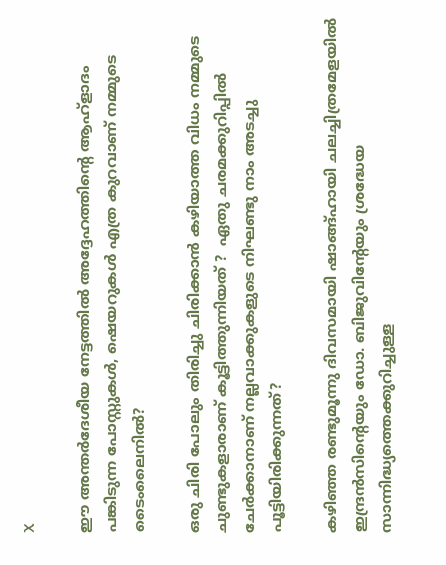X

ഈ അന്തർദേശീയ നേട്ടത്തിൽ അദ്ദേഹത്തിന്റെ ആഹ്ളാദം പങ്കിടുന്ന പോസ്റ്റുകൾ, ഷെയറുകൾ എത്ര കുറവാണ് നമ്മുടെ ടൈംലൈനിൽ?

ഒരു ചിരി പോലും തിരിച്ചു ചിരിക്കാൻ കഴിയാത്ത വിധം നമ്മുടെ ചുണ്ടുകളാരാണ് കൂട്ടിത്തുന്നിയത് ?  ഏതു ചരമക്കുറിപ്പിൽ ചേർക്കാനാണ് നല്ലവാക്കുകളുടെ നിഘണ്ടു നാം അടച്ചു പൂട്ടിയിരിക്കുന്നത്?

കഴിഞ്ഞ രണ്ടുമൂന്നു ദിവസമായി ഷാങ്ങ്ഹായി ചലച്ചിത്രമേളയിൽ ഇന്ദ്രൻസിന്റെയും ഡോ. ബിജുവിന്റേയും ശ്രദ്ധേയ സാന്നിദ്ധ്യത്തെക്കുറിച്ചുള്ള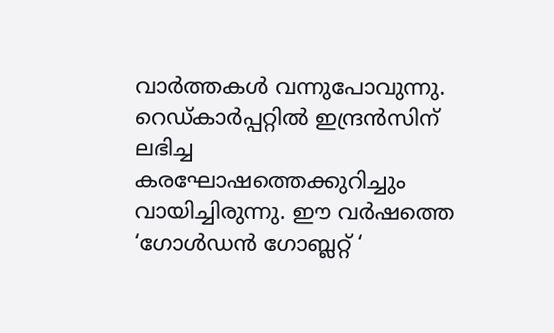വാർത്തകൾ വന്നുപോവുന്നു. റെഡ്കാർപ്പറ്റിൽ ഇന്ദ്രൻസിന് ലഭിച്ച കരഘോഷത്തെക്കുറിച്ചും വായിച്ചിരുന്നു. ഈ വർഷത്തെ ‘ഗോൾഡൻ ഗോബ്ലറ്റ് ‘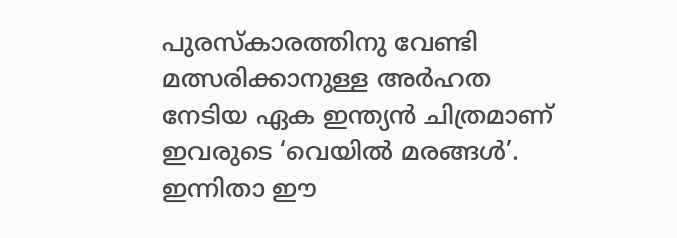പുരസ്കാരത്തിനു വേണ്ടി മത്സരിക്കാനുള്ള അർഹത നേടിയ ഏക ഇന്ത്യൻ ചിത്രമാണ് ഇവരുടെ ‘വെയിൽ മരങ്ങൾ’. ഇന്നിതാ ഈ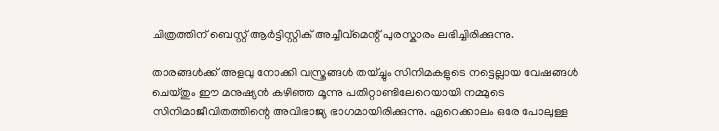ചിത്രത്തിന് ബെസ്റ്റ് ആര്‍ട്ടിസ്റ്റിക് അച്ചീവ്മെന്റ് പുരസ്കാരം ലഭിച്ചിരിക്കുന്നു.

താരങ്ങൾക്ക് അളവു നോക്കി വസ്ത്രങ്ങൾ തയ്ച്ചും സിനിമകളുടെ നട്ടെല്ലായ വേഷങ്ങൾ ചെയ്തും ഈ മനുഷ്യൻ കഴിഞ്ഞ മൂന്നു പതിറ്റാണ്ടിലേറെയായി നമ്മുടെ സിനിമാജീവിതത്തിന്റെ അവിഭാജ്യ ഭാഗമായിരിക്കുന്നു. ഏറെക്കാലം ഒരേ പോലുള്ള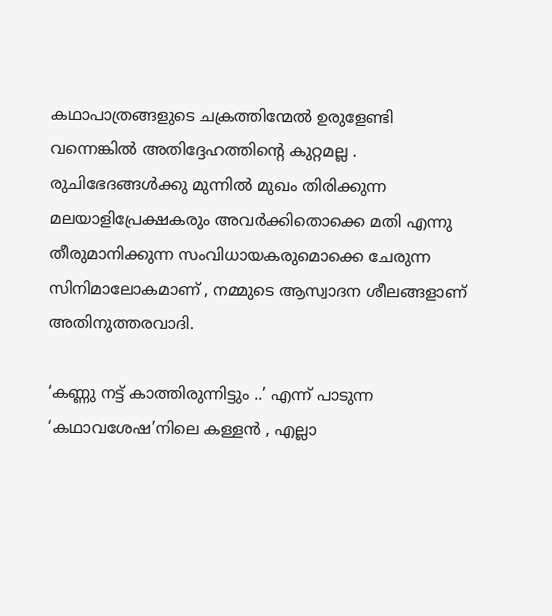കഥാപാത്രങ്ങളുടെ ചക്രത്തിന്മേൽ ഉരുളേണ്ടി വന്നെങ്കിൽ അതിദ്ദേഹത്തിന്റെ കുറ്റമല്ല . രുചിഭേദങ്ങൾക്കു മുന്നിൽ മുഖം തിരിക്കുന്ന മലയാളിപ്രേക്ഷകരും അവർക്കിതൊക്കെ മതി എന്നു തീരുമാനിക്കുന്ന സംവിധായകരുമൊക്കെ ചേരുന്ന സിനിമാലോകമാണ് , നമ്മുടെ ആസ്വാദന ശീലങ്ങളാണ് അതിനുത്തരവാദി.

‘കണ്ണു നട്ട് കാത്തിരുന്നിട്ടും ..’ എന്ന് പാടുന്ന ‘കഥാവശേഷ’നിലെ കള്ളൻ , എല്ലാ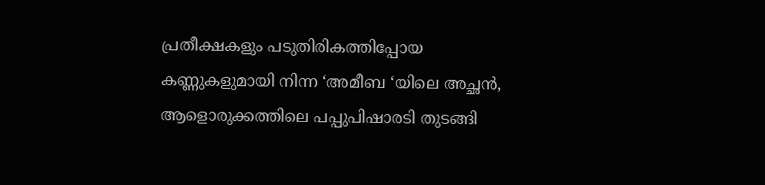പ്രതീക്ഷകളും പടുതിരികത്തിപ്പോയ കണ്ണുകളുമായി നിന്ന ‘അമീബ ‘യിലെ അച്ഛൻ, ആളൊരുക്കത്തിലെ പപ്പുപിഷാരടി തുടങ്ങി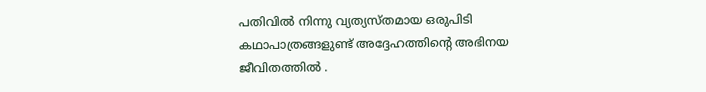പതിവിൽ നിന്നു വ്യത്യസ്തമായ ഒരുപിടി കഥാപാത്രങ്ങളുണ്ട് അദ്ദേഹത്തിന്റെ അഭിനയ ജീവിതത്തിൽ .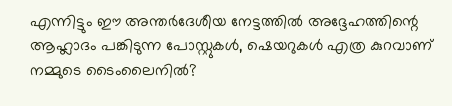എന്നിട്ടും ഈ അന്തർദേശീയ നേട്ടത്തിൽ അദ്ദേഹത്തിന്റെ ആഹ്ലാദം പങ്കിടുന്ന പോസ്റ്റുകൾ, ഷെയറുകൾ എത്ര കുറവാണ് നമ്മുടെ ടൈംലൈനിൽ?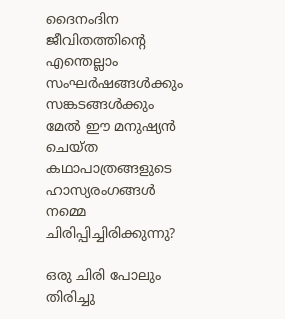ദൈനംദിന ജീവിതത്തിന്റെ എന്തെല്ലാം സംഘർഷങ്ങൾക്കും സങ്കടങ്ങൾക്കും മേൽ ഈ മനുഷ്യൻ ചെയ്ത കഥാപാത്രങ്ങളുടെ ഹാസ്യരംഗങ്ങൾ നമ്മെ ചിരിപ്പിച്ചിരിക്കുന്നു?

ഒരു ചിരി പോലും തിരിച്ചു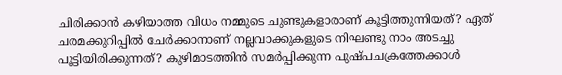ചിരിക്കാൻ കഴിയാത്ത വിധം നമ്മുടെ ചുണ്ടുകളാരാണ് കൂട്ടിത്തുന്നിയത്? ഏത് ചരമക്കുറിപ്പിൽ ചേർക്കാനാണ് നല്ലവാക്കുകളുടെ നിഘണ്ടു നാം അടച്ചു പൂട്ടിയിരിക്കുന്നത്? കുഴിമാടത്തിൻ സമർപ്പിക്കുന്ന പുഷ്പചക്രത്തേക്കാൾ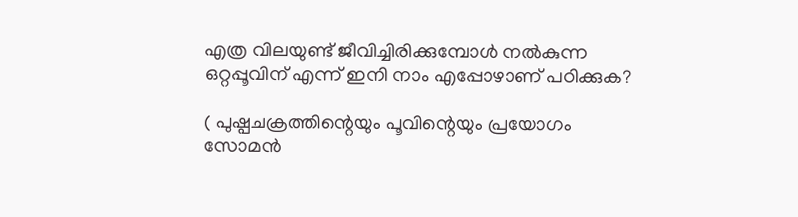എത്ര വിലയുണ്ട് ജീവിച്ചിരിക്കുമ്പോൾ നൽകുന്ന ഒറ്റപ്പൂവിന് എന്ന് ഇനി നാം എപ്പോഴാണ് പഠിക്കുക?

( പുഷ്പചക്രത്തിന്റെയും പൂവിന്റെയും പ്രയോഗം സോമൻ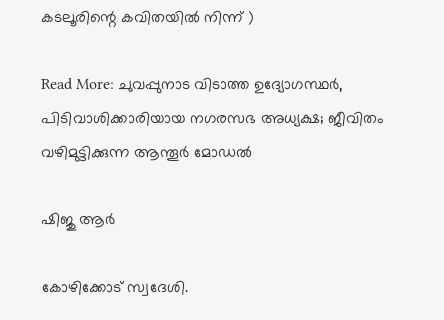കടലൂരിന്റെ കവിതയിൽ നിന്ന് )

Read More: ചുവപ്പുനാട വിടാത്ത ഉദ്യോഗസ്ഥര്‍, പിടിവാശിക്കാരിയായ നഗരസഭ അധ്യക്ഷ; ജീവിതം വഴിമുട്ടിക്കുന്ന ആന്തൂര്‍ മോഡല്‍

ഷിജു ആര്‍

കോഴിക്കോട് സ്വദേശി.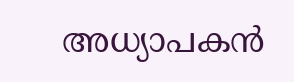അധ്യാപകന്‍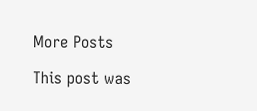More Posts

This post was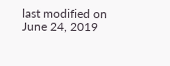last modified on June 24, 2019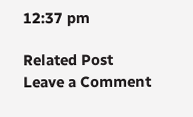12:37 pm

Related Post
Leave a Comment